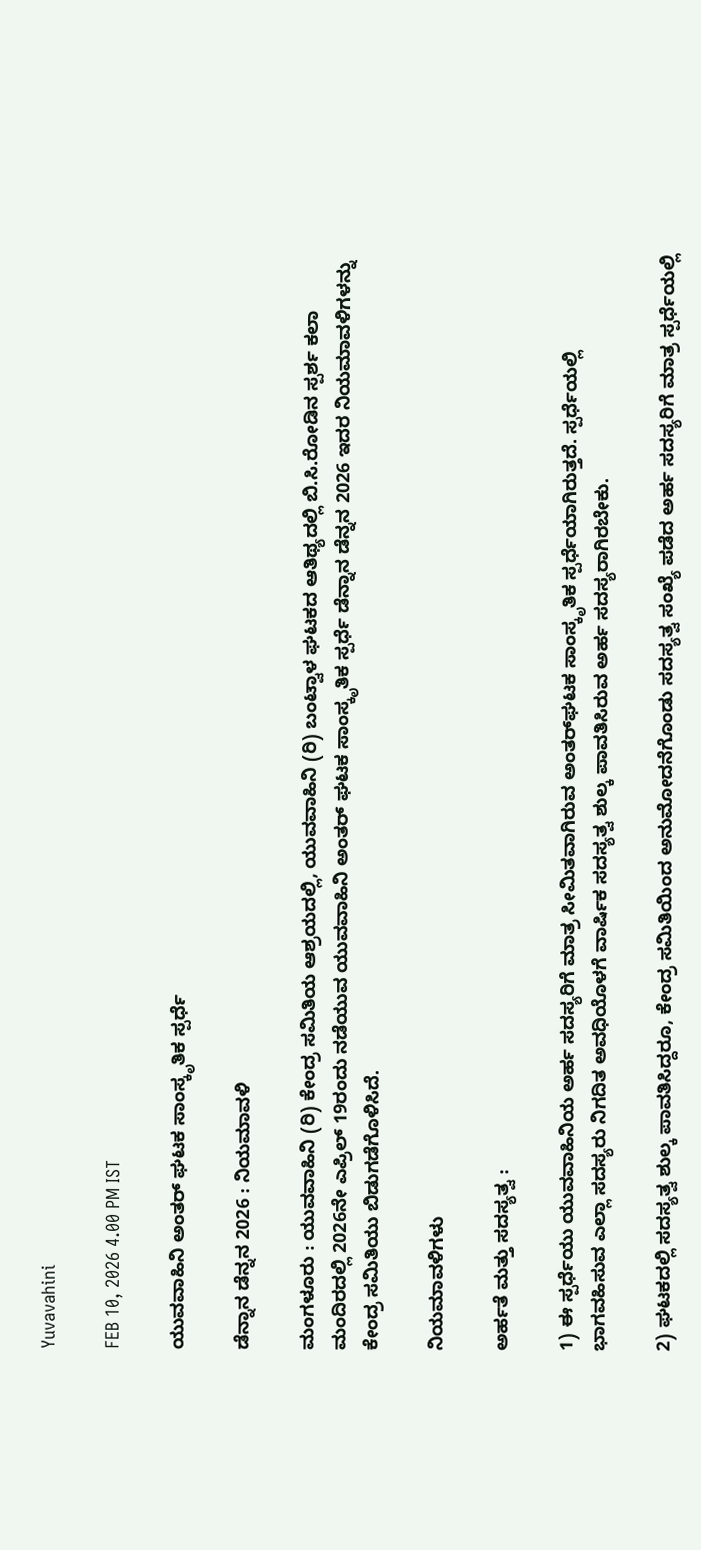Yuvavahini

FEB 10, 2026 4.00 PM IST

ಯುವವಾಹಿನಿ ಅಂತರ್ ಘಟಕ ಸಾಂಸ್ಕೃತಿಕ ಸ್ಪರ್ಧೆ

ಡೆನ್ನಾನ ಡೆನ್ನನ 2026 : ನಿಯಮಾವಳಿ

ಮಂಗಳೂರು : ಯುವವಾಹಿನಿ (ರಿ) ಕೇಂದ್ರ ಸಮಿತಿಯ ಆಶ್ರಯದಲ್ಲಿ, ಯುವವಾಹಿನಿ (ರಿ) ಬಂಟ್ವಾಳ ಘಟಕದ ಆತಿಥ್ಯದಲ್ಲಿ ಬಿ.ಸಿ.ರೋಡಿನ ಸ್ಪರ್ಶ ಕಲಾ ಮಂದಿರದಲ್ಲಿ 2026ನೇ ಎಪ್ರಿಲ್ 19ರಂದು ನಡೆಯುವ ಯುವವಾಹಿನಿ ಅಂತರ್ ಘಟಕ ಸಾಂಸ್ಕೃತಿಕ ಸ್ಪರ್ಧೆ ಡೆನ್ನಾನ ಡೆನ್ನನ 2026 ಇದರ ನಿಯಮಾವಳಿಗಳನ್ನು ಕೇಂದ್ರ ಸಮಿತಿಯು ಬಿಡುಗಡೆಗೊಳಿಸಿದೆ.

ನಿಯಮಾವಳಿಗಳು

ಅರ್ಹತೆ ಮತ್ತು ಸದಸ್ಯತ್ವ :

1) ಈ ಸ್ಪರ್ಧೆಯು ಯುವವಾಹಿನಿಯ ಅರ್ಹ ಸದಸ್ಯರಿಗೆ ಮಾತ್ರ ಸೀಮಿತವಾಗಿರುವ ಅಂತರ್‌ಘಟಕ ಸಾಂಸ್ಕೃತಿಕ ಸ್ಪರ್ಧೆಯಾಗಿರುತ್ತದೆ. ಸ್ಪರ್ಧೆಯಲ್ಲಿ ಭಾಗವಹಿಸುವ ಎಲ್ಲಾ ಸದಸ್ಯರು ನಿಗದಿತ ಅವಧಿಯೊಳಗೆ ವಾರ್ಷಿಕ ಸದಸ್ಯತ್ವ ಶುಲ್ಕ ಪಾವತಿಸಿರುವ ಅರ್ಹ ಸದಸ್ಯರಾಗಿರಬೇಕು.

2) ಘಟಕದಲ್ಲಿ ಸದಸ್ಯತ್ವ ಶುಲ್ಕ ಪಾವತಿಸಿದ್ದರೂ, ಕೇಂದ್ರ ಸಮಿತಿಯಿಂದ ಅನುಮೋದನೆಗೊಂಡು ಸದಸ್ಯತ್ವ ಸಂಖ್ಯೆ ಪಡೆದ ಅರ್ಹ ಸದಸ್ಯರಿಗೆ ಮಾತ್ರ ಸ್ಪರ್ಧೆಯಲ್ಲಿ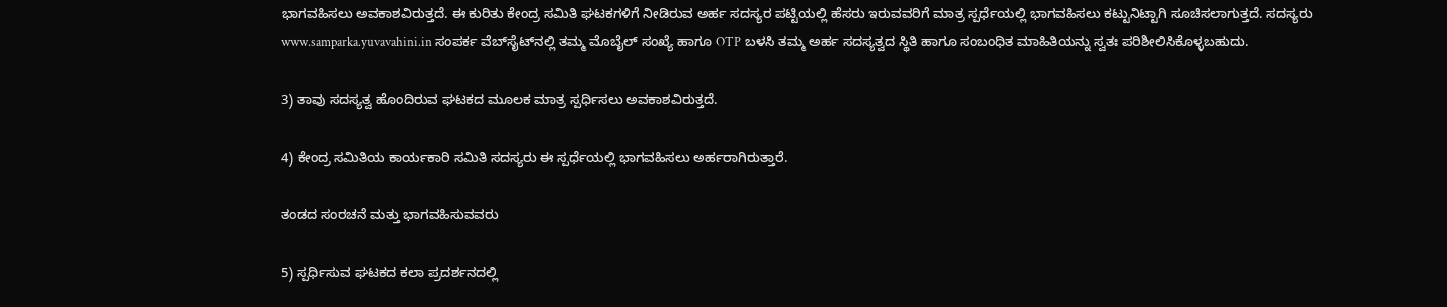ಭಾಗವಹಿಸಲು ಅವಕಾಶವಿರುತ್ತದೆ. ಈ ಕುರಿತು ಕೇಂದ್ರ ಸಮಿತಿ ಘಟಕಗಳಿಗೆ ನೀಡಿರುವ ಅರ್ಹ ಸದಸ್ಯರ ಪಟ್ಟಿಯಲ್ಲಿ ಹೆಸರು ಇರುವವರಿಗೆ ಮಾತ್ರ ಸ್ಪರ್ಧೆಯಲ್ಲಿ ಭಾಗವಹಿಸಲು ಕಟ್ಟುನಿಟ್ಟಾಗಿ ಸೂಚಿಸಲಾಗುತ್ತದೆ. ಸದಸ್ಯರು www.samparka.yuvavahini.in ಸಂಪರ್ಕ ವೆಬ್‌ಸೈಟ್‌ನಲ್ಲಿ ತಮ್ಮ ಮೊಬೈಲ್ ಸಂಖ್ಯೆ ಹಾಗೂ OTP ಬಳಸಿ ತಮ್ಮ ಅರ್ಹ ಸದಸ್ಯತ್ವದ ಸ್ಥಿತಿ ಹಾಗೂ ಸಂಬಂಧಿತ ಮಾಹಿತಿಯನ್ನು ಸ್ವತಃ ಪರಿಶೀಲಿಸಿಕೊಳ್ಳಬಹುದು.

3) ತಾವು ಸದಸ್ಯತ್ವ ಹೊಂದಿರುವ ಘಟಕದ ಮೂಲಕ ಮಾತ್ರ ಸ್ಪರ್ಧಿಸಲು ಅವಕಾಶವಿರುತ್ತದೆ.

4) ಕೇಂದ್ರ ಸಮಿತಿಯ ಕಾರ್ಯಕಾರಿ ಸಮಿತಿ ಸದಸ್ಯರು ಈ ಸ್ಪರ್ಧೆಯಲ್ಲಿ ಭಾಗವಹಿಸಲು ಅರ್ಹರಾಗಿರುತ್ತಾರೆ.

ತಂಡದ ಸಂರಚನೆ ಮತ್ತು ಭಾಗವಹಿಸುವವರು

5) ಸ್ಪರ್ಧಿಸುವ ಘಟಕದ ಕಲಾ ಪ್ರದರ್ಶನದಲ್ಲಿ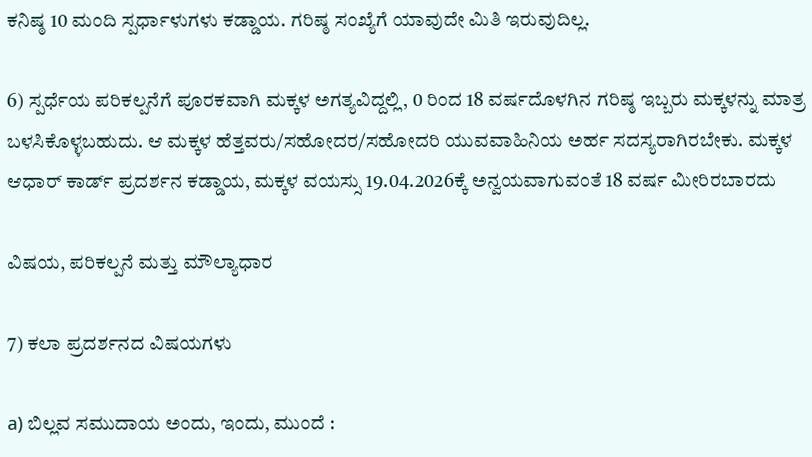ಕನಿಷ್ಠ 10 ಮಂದಿ ಸ್ಪರ್ಧಾಳುಗಳು ಕಡ್ಡಾಯ. ಗರಿಷ್ಠ ಸಂಖ್ಯೆಗೆ ಯಾವುದೇ ಮಿತಿ ಇರುವುದಿಲ್ಲ.

6) ಸ್ಪರ್ಧೆಯ ಪರಿಕಲ್ಪನೆಗೆ ಪೂರಕವಾಗಿ ಮಕ್ಕಳ ಅಗತ್ಯವಿದ್ದಲ್ಲಿ, 0 ರಿಂದ 18 ವರ್ಷದೊಳಗಿನ ಗರಿಷ್ಠ ಇಬ್ಬರು ಮಕ್ಕಳನ್ನು ಮಾತ್ರ ಬಳಸಿಕೊಳ್ಳಬಹುದು. ಆ ಮಕ್ಕಳ ಹೆತ್ತವರು/ಸಹೋದರ/ಸಹೋದರಿ ಯುವವಾಹಿನಿಯ ಅರ್ಹ ಸದಸ್ಯರಾಗಿರಬೇಕು. ಮಕ್ಕಳ ಆಧಾರ್ ಕಾರ್ಡ್ ಪ್ರದರ್ಶನ ಕಡ್ಡಾಯ, ಮಕ್ಕಳ ವಯಸ್ಸು 19.04.2026ಕ್ಕೆ ಅನ್ವಯವಾಗುವಂತೆ 18 ವರ್ಷ ಮೀರಿರಬಾರದು

ವಿಷಯ, ಪರಿಕಲ್ಪನೆ ಮತ್ತು ಮೌಲ್ಯಾಧಾರ

7) ಕಲಾ ಪ್ರದರ್ಶನದ ವಿಷಯಗಳು

a) ಬಿಲ್ಲವ ಸಮುದಾಯ ಅಂದು, ಇಂದು, ಮುಂದೆ :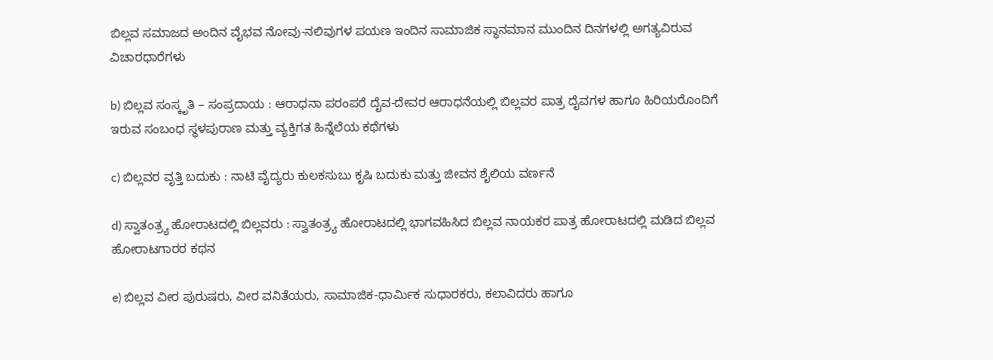ಬಿಲ್ಲವ ಸಮಾಜದ ಅಂದಿನ ವೈಭವ ನೋವು-ನಲಿವುಗಳ ಪಯಣ ಇಂದಿನ ಸಾಮಾಜಿಕ ಸ್ಥಾನಮಾನ ಮುಂದಿನ ದಿನಗಳಲ್ಲಿ ಅಗತ್ಯವಿರುವ ವಿಚಾರಧಾರೆಗಳು

b) ಬಿಲ್ಲವ ಸಂಸ್ಕೃತಿ – ಸಂಪ್ರದಾಯ : ಆರಾಧನಾ ಪರಂಪರೆ ದೈವ-ದೇವರ ಆರಾಧನೆಯಲ್ಲಿ ಬಿಲ್ಲವರ ಪಾತ್ರ ದೈವಗಳ ಹಾಗೂ ಹಿರಿಯರೊಂದಿಗೆ ಇರುವ ಸಂಬಂಧ ಸ್ಥಳಪುರಾಣ ಮತ್ತು ವ್ಯಕ್ತಿಗತ ಹಿನ್ನೆಲೆಯ ಕಥೆಗಳು

c) ಬಿಲ್ಲವರ ವೃತ್ತಿ ಬದುಕು : ನಾಟಿ ವೈದ್ಯರು ಕುಲಕಸುಬು ಕೃಷಿ ಬದುಕು ಮತ್ತು ಜೀವನ ಶೈಲಿಯ ವರ್ಣನೆ

d) ಸ್ವಾತಂತ್ರ್ಯ ಹೋರಾಟದಲ್ಲಿ ಬಿಲ್ಲವರು : ಸ್ವಾತಂತ್ರ್ಯ ಹೋರಾಟದಲ್ಲಿ ಭಾಗವಹಿಸಿದ ಬಿಲ್ಲವ ನಾಯಕರ ಪಾತ್ರ ಹೋರಾಟದಲ್ಲಿ ಮಡಿದ ಬಿಲ್ಲವ ಹೋರಾಟಗಾರರ ಕಥನ

e) ಬಿಲ್ಲವ ವೀರ ಪುರುಷರು, ವೀರ ವನಿತೆಯರು, ಸಾಮಾಜಿಕ-ಧಾರ್ಮಿಕ ಸುಧಾರಕರು, ಕಲಾವಿದರು ಹಾಗೂ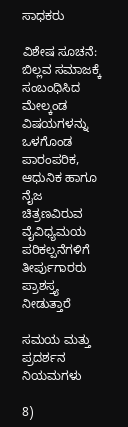ಸಾಧಕರು

ವಿಶೇಷ ಸೂಚನೆ: ಬಿಲ್ಲವ ಸಮಾಜಕ್ಕೆ ಸಂಬಂಧಿಸಿದ ಮೇಲ್ಕಂಡ ವಿಷಯಗಳನ್ನು ಒಳಗೊಂಡ ಪಾರಂಪರಿಕ, ಆಧುನಿಕ ಹಾಗೂ ನೈಜ ಚಿತ್ರಣವಿರುವ ವೈವಿಧ್ಯಮಯ ಪರಿಕಲ್ಪನೆಗಳಿಗೆ ತೀರ್ಪುಗಾರರು ಪ್ರಾಶಸ್ತ್ಯ ನೀಡುತ್ತಾರೆ

ಸಮಯ ಮತ್ತು ಪ್ರದರ್ಶನ ನಿಯಮಗಳು

8)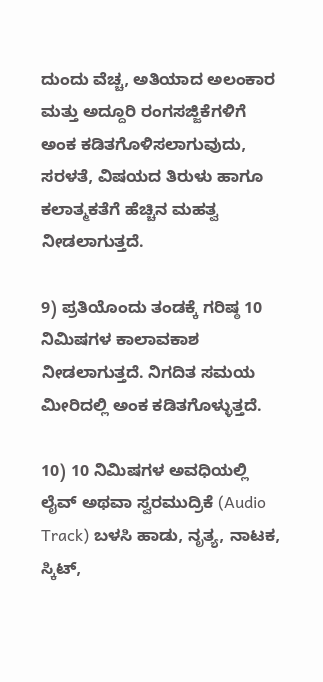ದುಂದು ವೆಚ್ಚ, ಅತಿಯಾದ ಅಲಂಕಾರ ಮತ್ತು ಅದ್ದೂರಿ ರಂಗಸಜ್ಜಿಕೆಗಳಿಗೆ ಅಂಕ ಕಡಿತಗೊಳಿಸಲಾಗುವುದು, ಸರಳತೆ, ವಿಷಯದ ತಿರುಳು ಹಾಗೂ ಕಲಾತ್ಮಕತೆಗೆ ಹೆಚ್ಚಿನ ಮಹತ್ವ ನೀಡಲಾಗುತ್ತದೆ.

9) ಪ್ರತಿಯೊಂದು ತಂಡಕ್ಕೆ ಗರಿಷ್ಠ 10 ನಿಮಿಷಗಳ ಕಾಲಾವಕಾಶ ನೀಡಲಾಗುತ್ತದೆ. ನಿಗದಿತ ಸಮಯ ಮೀರಿದಲ್ಲಿ ಅಂಕ ಕಡಿತಗೊಳ್ಳುತ್ತದೆ.

10) 10 ನಿಮಿಷಗಳ ಅವಧಿಯಲ್ಲಿ ಲೈವ್ ಅಥವಾ ಸ್ವರಮುದ್ರಿಕೆ (Audio Track) ಬಳಸಿ ಹಾಡು, ನೃತ್ಯ, ನಾಟಕ, ಸ್ಕಿಟ್,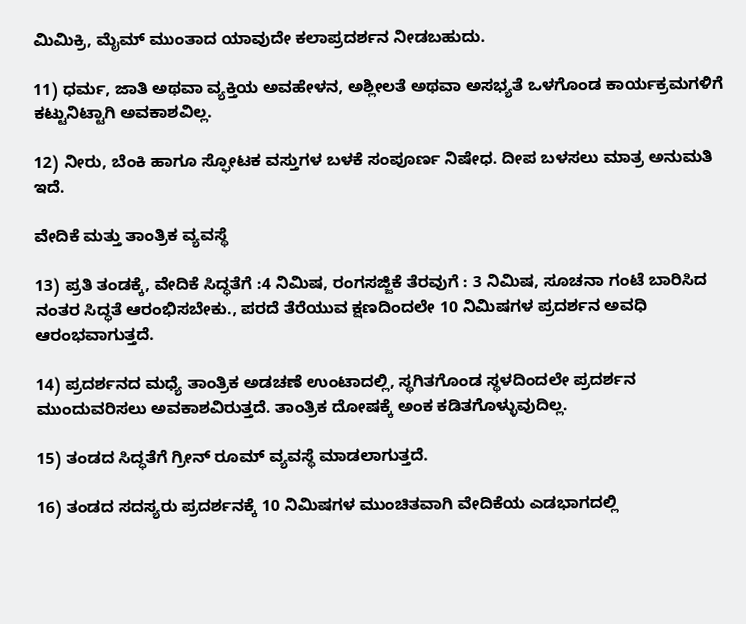ಮಿಮಿಕ್ರಿ, ಮೈಮ್ ಮುಂತಾದ ಯಾವುದೇ ಕಲಾಪ್ರದರ್ಶನ ನೀಡಬಹುದು.

11) ಧರ್ಮ, ಜಾತಿ ಅಥವಾ ವ್ಯಕ್ತಿಯ ಅವಹೇಳನ, ಅಶ್ಲೀಲತೆ ಅಥವಾ ಅಸಭ್ಯತೆ ಒಳಗೊಂಡ ಕಾರ್ಯಕ್ರಮಗಳಿಗೆ ಕಟ್ಟುನಿಟ್ಟಾಗಿ ಅವಕಾಶವಿಲ್ಲ.

12) ನೀರು, ಬೆಂಕಿ ಹಾಗೂ ಸ್ಫೋಟಕ ವಸ್ತುಗಳ ಬಳಕೆ ಸಂಪೂರ್ಣ ನಿಷೇಧ. ದೀಪ ಬಳಸಲು ಮಾತ್ರ ಅನುಮತಿ ಇದೆ.

ವೇದಿಕೆ ಮತ್ತು ತಾಂತ್ರಿಕ ವ್ಯವಸ್ಥೆ

13) ಪ್ರತಿ ತಂಡಕ್ಕೆ, ವೇದಿಕೆ ಸಿದ್ಧತೆಗೆ :4 ನಿಮಿಷ, ರಂಗಸಜ್ಜಿಕೆ ತೆರವುಗೆ : 3 ನಿಮಿಷ, ಸೂಚನಾ ಗಂಟೆ ಬಾರಿಸಿದ ನಂತರ ಸಿದ್ಧತೆ ಆರಂಭಿಸಬೇಕು., ಪರದೆ ತೆರೆಯುವ ಕ್ಷಣದಿಂದಲೇ 10 ನಿಮಿಷಗಳ ಪ್ರದರ್ಶನ ಅವಧಿ ಆರಂಭವಾಗುತ್ತದೆ.

14) ಪ್ರದರ್ಶನದ ಮಧ್ಯೆ ತಾಂತ್ರಿಕ ಅಡಚಣೆ ಉಂಟಾದಲ್ಲಿ, ಸ್ಥಗಿತಗೊಂಡ ಸ್ಥಳದಿಂದಲೇ ಪ್ರದರ್ಶನ ಮುಂದುವರಿಸಲು ಅವಕಾಶವಿರುತ್ತದೆ. ತಾಂತ್ರಿಕ ದೋಷಕ್ಕೆ ಅಂಕ ಕಡಿತಗೊಳ್ಳುವುದಿಲ್ಲ.

15) ತಂಡದ ಸಿದ್ಧತೆಗೆ ಗ್ರೀನ್ ರೂಮ್ ವ್ಯವಸ್ಥೆ ಮಾಡಲಾಗುತ್ತದೆ.

16) ತಂಡದ ಸದಸ್ಯರು ಪ್ರದರ್ಶನಕ್ಕೆ 10 ನಿಮಿಷಗಳ ಮುಂಚಿತವಾಗಿ ವೇದಿಕೆಯ ಎಡಭಾಗದಲ್ಲಿ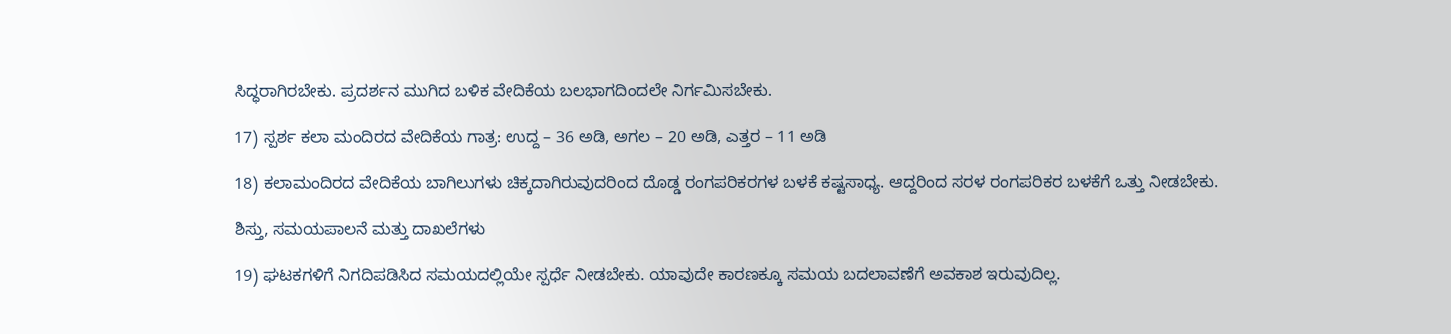ಸಿದ್ಧರಾಗಿರಬೇಕು. ಪ್ರದರ್ಶನ ಮುಗಿದ ಬಳಿಕ ವೇದಿಕೆಯ ಬಲಭಾಗದಿಂದಲೇ ನಿರ್ಗಮಿಸಬೇಕು.

17) ಸ್ಪರ್ಶ ಕಲಾ ಮಂದಿರದ ವೇದಿಕೆಯ ಗಾತ್ರ: ಉದ್ದ – 36 ಅಡಿ, ಅಗಲ – 20 ಅಡಿ, ಎತ್ತರ – 11 ಅಡಿ

18) ಕಲಾಮಂದಿರದ ವೇದಿಕೆಯ ಬಾಗಿಲುಗಳು ಚಿಕ್ಕದಾಗಿರುವುದರಿಂದ ದೊಡ್ಡ ರಂಗಪರಿಕರಗಳ ಬಳಕೆ ಕಷ್ಟಸಾಧ್ಯ. ಆದ್ದರಿಂದ ಸರಳ ರಂಗಪರಿಕರ ಬಳಕೆಗೆ ಒತ್ತು ನೀಡಬೇಕು.

ಶಿಸ್ತು, ಸಮಯಪಾಲನೆ ಮತ್ತು ದಾಖಲೆಗಳು

19) ಘಟಕಗಳಿಗೆ ನಿಗದಿಪಡಿಸಿದ ಸಮಯದಲ್ಲಿಯೇ ಸ್ಪರ್ಧೆ ನೀಡಬೇಕು. ಯಾವುದೇ ಕಾರಣಕ್ಕೂ ಸಮಯ ಬದಲಾವಣೆಗೆ ಅವಕಾಶ ಇರುವುದಿಲ್ಲ.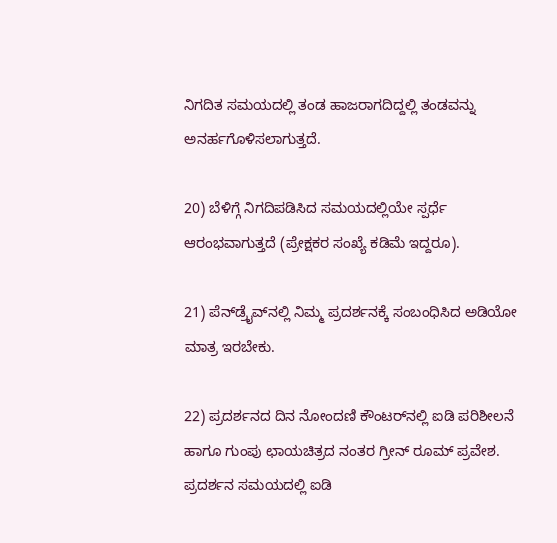ನಿಗದಿತ ಸಮಯದಲ್ಲಿ ತಂಡ ಹಾಜರಾಗದಿದ್ದಲ್ಲಿ ತಂಡವನ್ನು ಅನರ್ಹಗೊಳಿಸಲಾಗುತ್ತದೆ.

20) ಬೆಳಿಗ್ಗೆ ನಿಗದಿಪಡಿಸಿದ ಸಮಯದಲ್ಲಿಯೇ ಸ್ಪರ್ಧೆ ಆರಂಭವಾಗುತ್ತದೆ (ಪ್ರೇಕ್ಷಕರ ಸಂಖ್ಯೆ ಕಡಿಮೆ ಇದ್ದರೂ).

21) ಪೆನ್‌ಡ್ರೈವ್‌ನಲ್ಲಿ ನಿಮ್ಮ ಪ್ರದರ್ಶನಕ್ಕೆ ಸಂಬಂಧಿಸಿದ ಅಡಿಯೋ ಮಾತ್ರ ಇರಬೇಕು.

22) ಪ್ರದರ್ಶನದ ದಿನ ನೋಂದಣಿ ಕೌಂಟರ್‌ನಲ್ಲಿ ಐಡಿ ಪರಿಶೀಲನೆ ಹಾಗೂ ಗುಂಪು ಛಾಯಚಿತ್ರದ ನಂತರ ಗ್ರೀನ್ ರೂಮ್ ಪ್ರವೇಶ. ಪ್ರದರ್ಶನ ಸಮಯದಲ್ಲಿ ಐಡಿ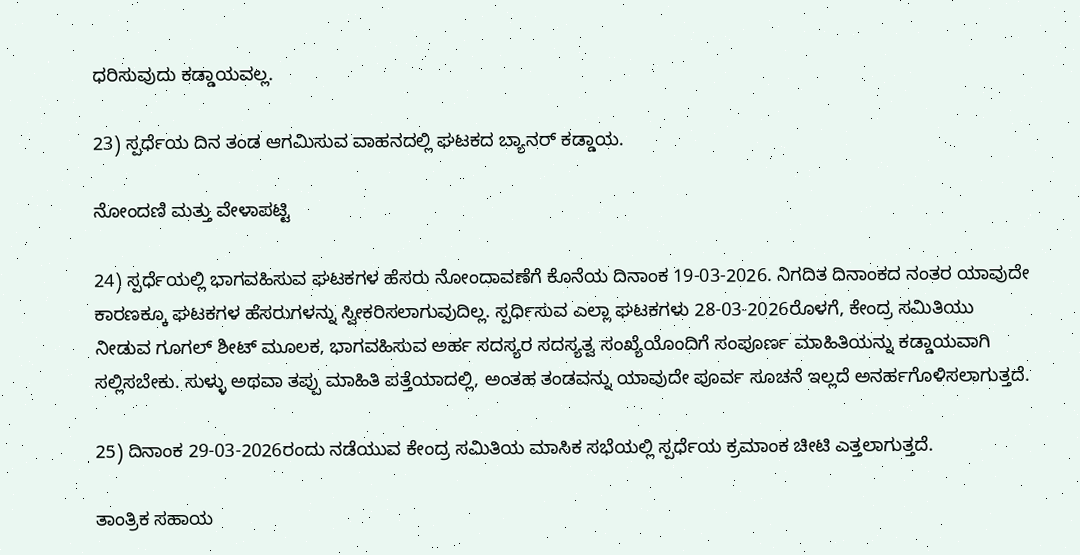ಧರಿಸುವುದು ಕಡ್ಡಾಯವಲ್ಲ.

23) ಸ್ಪರ್ಧೆಯ ದಿನ ತಂಡ ಆಗಮಿಸುವ ವಾಹನದಲ್ಲಿ ಘಟಕದ ಬ್ಯಾನರ್ ಕಡ್ಡಾಯ.

ನೋಂದಣಿ ಮತ್ತು ವೇಳಾಪಟ್ಟಿ

24) ಸ್ಪರ್ಧೆಯಲ್ಲಿ ಭಾಗವಹಿಸುವ ಘಟಕಗಳ ಹೆಸರು ನೋಂದಾವಣೆಗೆ ಕೊನೆಯ ದಿನಾಂಕ 19-03-2026. ನಿಗದಿತ ದಿನಾಂಕದ ನಂತರ ಯಾವುದೇ ಕಾರಣಕ್ಕೂ ಘಟಕಗಳ ಹೆಸರುಗಳನ್ನು ಸ್ವೀಕರಿಸಲಾಗುವುದಿಲ್ಲ. ಸ್ಪರ್ಧಿಸುವ ಎಲ್ಲಾ ಘಟಕಗಳು 28-03-2026ರೊಳಗೆ, ಕೇಂದ್ರ ಸಮಿತಿಯು ನೀಡುವ ಗೂಗಲ್ ಶೀಟ್ ಮೂಲಕ, ಭಾಗವಹಿಸುವ ಅರ್ಹ ಸದಸ್ಯರ ಸದಸ್ಯತ್ವ ಸಂಖ್ಯೆಯೊಂದಿಗೆ ಸಂಪೂರ್ಣ ಮಾಹಿತಿಯನ್ನು ಕಡ್ಡಾಯವಾಗಿ ಸಲ್ಲಿಸಬೇಕು. ಸುಳ್ಳು ಅಥವಾ ತಪ್ಪು ಮಾಹಿತಿ ಪತ್ತೆಯಾದಲ್ಲಿ, ಅಂತಹ ತಂಡವನ್ನು ಯಾವುದೇ ಪೂರ್ವ ಸೂಚನೆ ಇಲ್ಲದೆ ಅನರ್ಹಗೊಳಿಸಲಾಗುತ್ತದೆ.

25) ದಿನಾಂಕ 29-03-2026ರಂದು ನಡೆಯುವ ಕೇಂದ್ರ ಸಮಿತಿಯ ಮಾಸಿಕ ಸಭೆಯಲ್ಲಿ ಸ್ಪರ್ಧೆಯ ಕ್ರಮಾಂಕ ಚೀಟಿ ಎತ್ತಲಾಗುತ್ತದೆ.

ತಾಂತ್ರಿಕ ಸಹಾಯ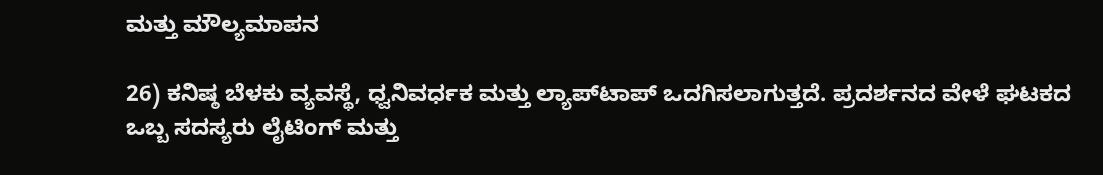ಮತ್ತು ಮೌಲ್ಯಮಾಪನ

26) ಕನಿಷ್ಠ ಬೆಳಕು ವ್ಯವಸ್ಥೆ, ಧ್ವನಿವರ್ಧಕ ಮತ್ತು ಲ್ಯಾಪ್‌ಟಾಪ್ ಒದಗಿಸಲಾಗುತ್ತದೆ. ಪ್ರದರ್ಶನದ ವೇಳೆ ಘಟಕದ ಒಬ್ಬ ಸದಸ್ಯರು ಲೈಟಿಂಗ್ ಮತ್ತು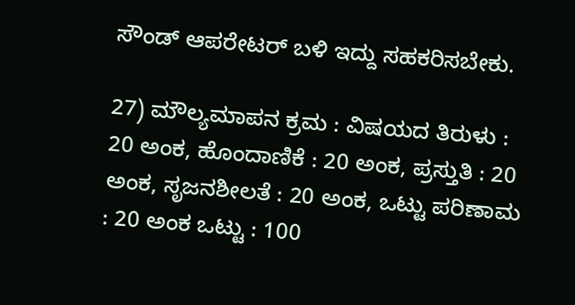ಸೌಂಡ್ ಆಪರೇಟರ್ ಬಳಿ ಇದ್ದು ಸಹಕರಿಸಬೇಕು.

27) ಮೌಲ್ಯಮಾಪನ ಕ್ರಮ : ವಿಷಯದ ತಿರುಳು : 20 ಅಂಕ, ಹೊಂದಾಣಿಕೆ : 20 ಅಂಕ, ಪ್ರಸ್ತುತಿ : 20 ಅಂಕ, ಸೃಜನಶೀಲತೆ : 20 ಅಂಕ, ಒಟ್ಟು ಪರಿಣಾಮ : 20 ಅಂಕ ಒಟ್ಟು : 100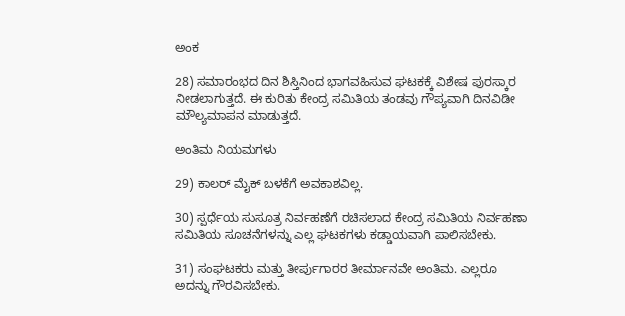ಅಂಕ

28) ಸಮಾರಂಭದ ದಿನ ಶಿಸ್ತಿನಿಂದ ಭಾಗವಹಿಸುವ ಘಟಕಕ್ಕೆ ವಿಶೇಷ ಪುರಸ್ಕಾರ ನೀಡಲಾಗುತ್ತದೆ. ಈ ಕುರಿತು ಕೇಂದ್ರ ಸಮಿತಿಯ ತಂಡವು ಗೌಪ್ಯವಾಗಿ ದಿನವಿಡೀ ಮೌಲ್ಯಮಾಪನ ಮಾಡುತ್ತದೆ.

ಅಂತಿಮ ನಿಯಮಗಳು

29) ಕಾಲರ್ ಮೈಕ್ ಬಳಕೆಗೆ ಅವಕಾಶವಿಲ್ಲ.

30) ಸ್ಪರ್ಧೆಯ ಸುಸೂತ್ರ ನಿರ್ವಹಣೆಗೆ ರಚಿಸಲಾದ ಕೇಂದ್ರ ಸಮಿತಿಯ ನಿರ್ವಹಣಾ ಸಮಿತಿಯ ಸೂಚನೆಗಳನ್ನು ಎಲ್ಲ ಘಟಕಗಳು ಕಡ್ಡಾಯವಾಗಿ ಪಾಲಿಸಬೇಕು.

31) ಸಂಘಟಕರು ಮತ್ತು ತೀರ್ಪುಗಾರರ ತೀರ್ಮಾನವೇ ಅಂತಿಮ. ಎಲ್ಲರೂ ಅದನ್ನು ಗೌರವಿಸಬೇಕು.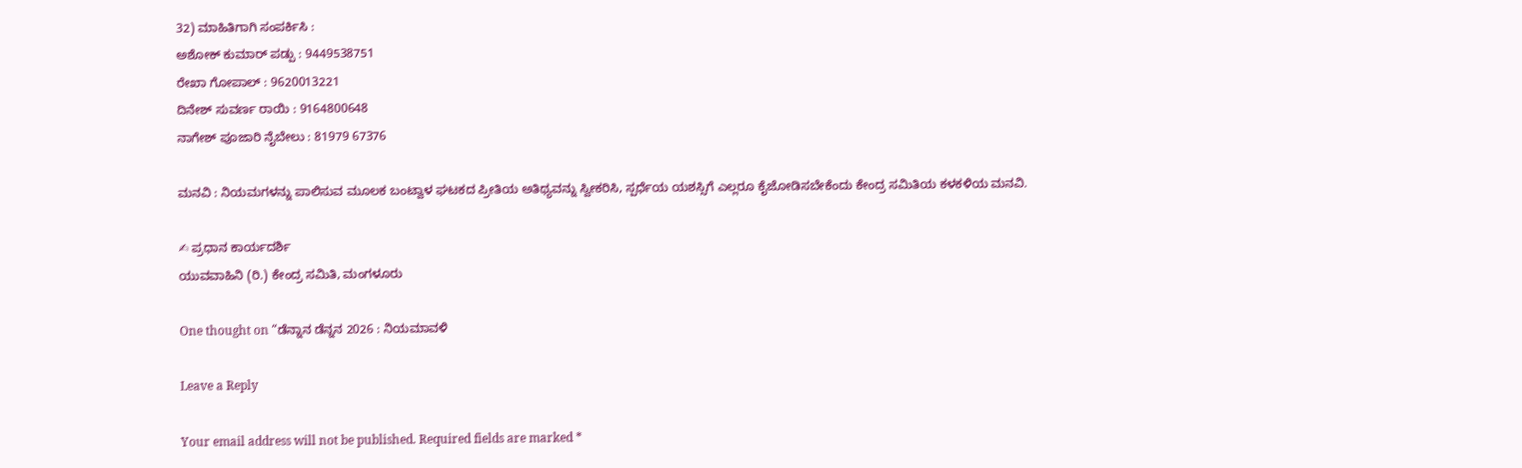32) ಮಾಹಿತಿಗಾಗಿ ಸಂಪರ್ಕಿಸಿ :
ಅಶೋಕ್ ಕುಮಾರ್ ಪಡ್ಪು : 9449538751
ರೇಖಾ ಗೋಪಾಲ್ : 9620013221
ದಿನೇಶ್ ಸುವರ್ಣ ರಾಯಿ : 9164800648
ನಾಗೇಶ್ ಪೂಜಾರಿ ನೈಬೇಲು : 81979 67376

ಮನವಿ : ನಿಯಮಗಳನ್ನು ಪಾಲಿಸುವ ಮೂಲಕ ಬಂಟ್ವಾಳ ಘಟಕದ ಪ್ರೀತಿಯ ಅತಿಥ್ಯವನ್ನು ಸ್ವೀಕರಿಸಿ, ಸ್ಪರ್ಧೆಯ ಯಶಸ್ಸಿಗೆ ಎಲ್ಲರೂ ಕೈಜೋಡಿಸಬೇಕೆಂದು ಕೇಂದ್ರ ಸಮಿತಿಯ ಕಳಕಳಿಯ ಮನವಿ.

✍ ಪ್ರಧಾನ ಕಾರ್ಯದರ್ಶಿ
ಯುವವಾಹಿನಿ (ರಿ.) ಕೇಂದ್ರ ಸಮಿತಿ, ಮಂಗಳೂರು

One thought on “ಡೆನ್ನಾನ ಡೆನ್ನನ 2026 : ನಿಯಮಾವಳಿ

Leave a Reply

Your email address will not be published. Required fields are marked *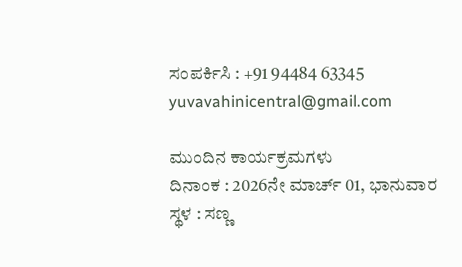ಸಂಪರ್ಕಿಸಿ : +91 94484 63345
yuvavahinicentral@gmail.com

ಮುಂದಿನ ಕಾರ್ಯಕ್ರಮಗಳು
ದಿನಾಂಕ : 2026ನೇ ಮಾರ್ಚ್ 01, ಭಾನುವಾರ
ಸ್ಥಳ : ಸಣ್ಣ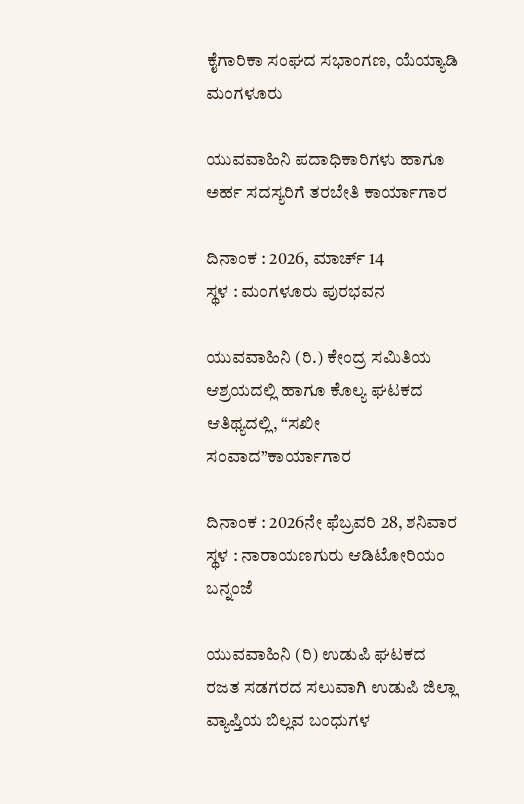ಕೈಗಾರಿಕಾ ಸಂಘದ ಸಭಾಂಗಣ, ಯೆಯ್ಯಾಡಿ ಮಂಗಳೂರು

ಯುವವಾಹಿನಿ ಪದಾಧಿಕಾರಿಗಳು ಹಾಗೂ ಅರ್ಹ ಸದಸ್ಯರಿಗೆ ತರಬೇತಿ ಕಾರ್ಯಾಗಾರ

ದಿನಾಂಕ : 2026, ಮಾರ್ಚ್ 14
ಸ್ಥಳ : ಮಂಗಳೂರು ಪುರಭವನ

ಯುವವಾಹಿನಿ (ರಿ.) ಕೇಂದ್ರ ಸಮಿತಿಯ ಆಶ್ರಯದಲ್ಲಿ ಹಾಗೂ ಕೊಲ್ಯ ಘಟಕದ ಆತಿಥ್ಯದಲ್ಲಿ, “ಸಖೀ ಸಂವಾದ”ಕಾರ್ಯಾಗಾರ

ದಿನಾಂಕ : 2026ನೇ ಫೆಬ್ರವರಿ 28, ಶನಿವಾರ
ಸ್ಥಳ : ನಾರಾಯಣಗುರು ಆಡಿಟೋರಿಯಂ ಬನ್ನಂಜೆ

ಯುವವಾಹಿನಿ (ರಿ) ಉಡುಪಿ ಘಟಕದ ರಜತ ಸಡಗರದ ಸಲುವಾಗಿ ಉಡುಪಿ ಜಿಲ್ಲಾ ವ್ಯಾಪ್ತಿಯ ಬಿಲ್ಲವ ಬಂಧುಗಳ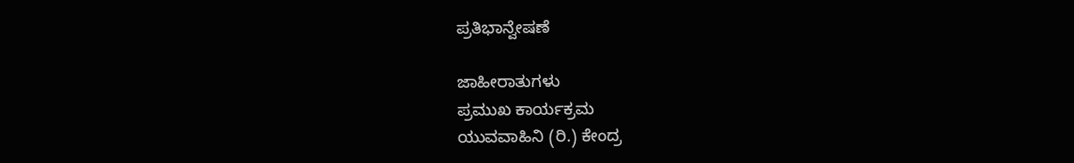ಪ್ರತಿಭಾನ್ವೇಷಣೆ

ಜಾಹೀರಾತುಗಳು
ಪ್ರಮುಖ ಕಾರ್ಯಕ್ರಮ
ಯುವವಾಹಿನಿ (ರಿ.) ಕೇಂದ್ರ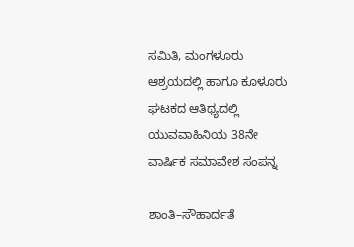ಸಮಿತಿ, ಮಂಗಳೂರು ಆಶ್ರಯದಲ್ಲಿ ಹಾಗೂ ಕೂಳೂರು ಘಟಕದ ಆತಿಥ್ಯದಲ್ಲಿ ಯುವವಾಹಿನಿಯ 38ನೇ ವಾರ್ಷಿಕ ಸಮಾವೇಶ ಸಂಪನ್ನ

ಶಾಂತಿ–ಸೌಹಾರ್ದತೆ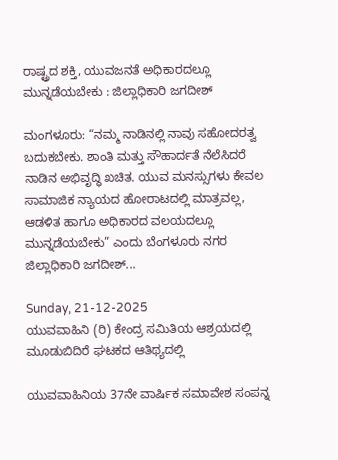ರಾಷ್ಟ್ರದ ಶಕ್ತಿ, ಯುವಜನತೆ ಅಧಿಕಾರದಲ್ಲೂ ಮುನ್ನಡೆಯಬೇಕು : ಜಿಲ್ಲಾಧಿಕಾರಿ ಜಗದೀಶ್

ಮಂಗಳೂರು: “ನಮ್ಮ ನಾಡಿನಲ್ಲಿ ನಾವು ಸಹೋದರತ್ವ ಬದುಕಬೇಕು. ಶಾಂತಿ ಮತ್ತು ಸೌಹಾರ್ದತೆ ನೆಲೆಸಿದರೆ ನಾಡಿನ ಅಭಿವೃದ್ಧಿ ಖಚಿತ. ಯುವ ಮನಸ್ಸುಗಳು ಕೇವಲ ಸಾಮಾಜಿಕ ನ್ಯಾಯದ ಹೋರಾಟದಲ್ಲಿ ಮಾತ್ರವಲ್ಲ, ಆಡಳಿತ ಹಾಗೂ ಅಧಿಕಾರದ ವಲಯದಲ್ಲೂ ಮುನ್ನಡೆಯಬೇಕು” ಎಂದು ಬೆಂಗಳೂರು ನಗರ ಜಿಲ್ಲಾಧಿಕಾರಿ ಜಗದೀಶ್...

Sunday, 21-12-2025
ಯುವವಾಹಿನಿ (ರಿ) ಕೇಂದ್ರ ಸಮಿತಿಯ ಆಶ್ರಯದಲ್ಲಿ ಮೂಡುಬಿದಿರೆ ಘಟಕದ ಆತಿಥ್ಯದಲ್ಲಿ

ಯುವವಾಹಿನಿಯ 37ನೇ ವಾರ್ಷಿಕ ಸಮಾವೇಶ ಸಂಪನ್ನ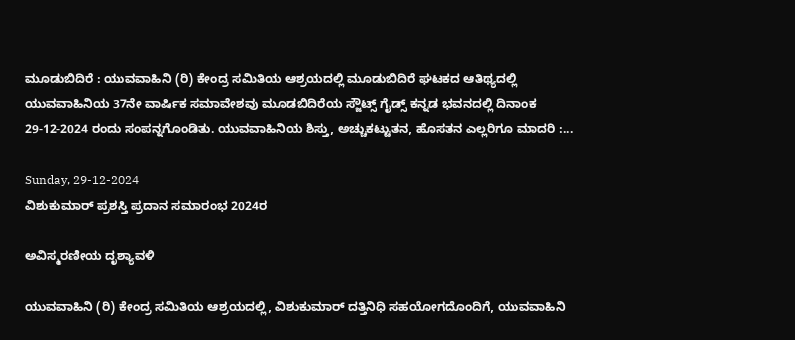ಮೂಡುಬಿದಿರೆ : ಯುವವಾಹಿನಿ (ರಿ) ಕೇಂದ್ರ ಸಮಿತಿಯ ಆಶ್ರಯದಲ್ಲಿ ಮೂಡುಬಿದಿರೆ ಘಟಕದ ಆತಿಥ್ಯದಲ್ಲಿ ಯುವವಾಹಿನಿಯ 37ನೇ ವಾರ್ಷಿಕ ಸಮಾವೇಶವು ಮೂಡಬಿದಿರೆಯ ಸ್ಜೌಟ್ಸ್ ಗೈಡ್ಸ್ ಕನ್ನಡ ಭವನದಲ್ಲಿ ದಿನಾಂಕ‌ 29-12-2024 ರಂದು ಸಂಪನ್ನಗೊಂಡಿತು. ಯುವವಾಹಿನಿಯ ಶಿಸ್ತು, ಅಚ್ಚುಕಟ್ಟುತನ, ಹೊಸತನ ಎಲ್ಲರಿಗೂ ಮಾದರಿ :...

Sunday, 29-12-2024
ವಿಶುಕುಮಾರ್ ಪ್ರಶಸ್ತಿ ಪ್ರದಾನ‌ ಸಮಾರಂಭ 2024ರ

ಅವಿಸ್ಮರಣೀಯ ದೃಶ್ಯಾವಳಿ

ಯುವವಾಹಿನಿ (ರಿ) ಕೇಂದ್ರ ಸಮಿತಿಯ ಆಶ್ರಯದಲ್ಲಿ, ವಿಶುಕುಮಾರ್ ದತ್ತಿನಿಧಿ ಸಹಯೋಗದೊಂದಿಗೆ, ಯುವವಾಹಿನಿ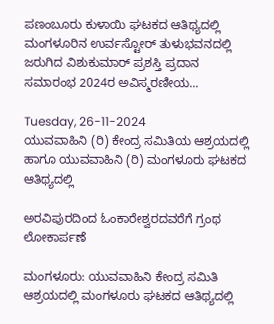ಪಣಂಬೂರು ಕುಳಾಯಿ ಘಟಕದ ಆತಿಥ್ಯದಲ್ಲಿ ಮಂಗಳೂರಿನ ಉರ್ವಸ್ಟೋ‌ರ್ ತುಳುಭವನದಲ್ಲಿ ಜರುಗಿದ ವಿಶುಕುಮಾ‌ರ್ ಪ್ರಶಸ್ತಿ ಪ್ರದಾನ ಸಮಾರಂಭ 2024ರ ಅವಿಸ್ಮರಣೀಯ...

Tuesday, 26-11-2024
ಯುವವಾಹಿನಿ (ರಿ) ಕೇಂದ್ರ ಸಮಿತಿಯ ಆಶ್ರಯದಲ್ಲಿ ಹಾಗೂ ಯುವವಾಹಿನಿ (ರಿ) ಮಂಗಳೂರು ಘಟಕದ ಆತಿಥ್ಯದಲ್ಲಿ

ಅರವಿಪುರದಿಂದ ಓಂಕಾರೇಶ್ವರದವರೆಗೆ ಗ್ರಂಥ ಲೋಕಾರ್ಪಣೆ

ಮಂಗಳೂರು: ಯುವವಾಹಿನಿ ಕೇಂದ್ರ ಸಮಿತಿ ಆಶ್ರಯದಲ್ಲಿ ಮಂಗಳೂರು ಘಟಕದ ಆತಿಥ್ಯದಲ್ಲಿ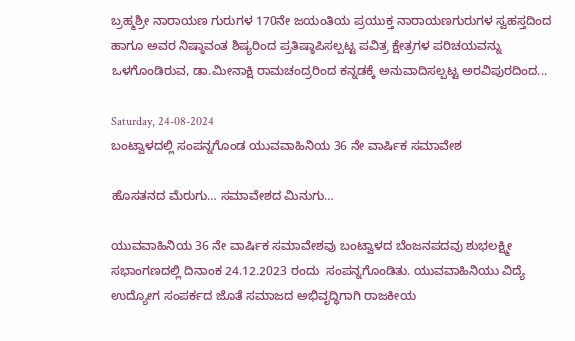ಬ್ರಹ್ಮಶ್ರೀ ನಾರಾಯಣ ಗುರುಗಳ 170ನೇ ಜಯಂತಿಯ ಪ್ರಯುಕ್ತ ನಾರಾಯಣಗುರುಗಳ ಸ್ವಹಸ್ತದಿಂದ ಹಾಗೂ ಅವರ ನಿಷ್ಠಾವಂತ ಶಿಷ್ಯರಿಂದ ಪ್ರತಿಷ್ಠಾಪಿಸಲ್ಪಟ್ಟ ಪವಿತ್ರ ಕ್ಷೇತ್ರಗಳ ಪರಿಚಯವನ್ನು ಒಳಗೊಂಡಿರುವ, ಡಾ.ಮೀನಾಕ್ಷಿ ರಾಮಚಂದ್ರರಿಂದ ಕನ್ನಡಕ್ಕೆ ಅನುವಾದಿಸಲ್ಪಟ್ಟ ಅರವಿಪುರದಿಂದ...

Saturday, 24-08-2024
ಬಂಟ್ವಾಳದಲ್ಲಿ ಸಂಪನ್ನಗೊಂಡ ಯುವವಾಹಿನಿಯ 36 ನೇ ವಾರ್ಷಿಕ ಸಮಾವೇಶ

ಹೊಸತನದ ಮೆರುಗು… ಸಮಾವೇಶದ ಮಿನುಗು…

ಯುವವಾಹಿನಿಯ 36 ನೇ ವಾರ್ಷಿಕ ಸಮಾವೇಶವು ಬಂಟ್ವಾಳದ ಬೆಂಜನಪದವು ಶುಭಲಕ್ಷ್ಮೀ ಸಭಾಂಗಣದಲ್ಲಿ ದಿನಾಂಕ 24.12.2023 ರಂದು  ಸಂಪನ್ನಗೊಂಡಿತು. ಯುವವಾಹಿನಿಯು ವಿದ್ಯೆ ಉದ್ಯೋಗ ಸಂಪರ್ಕದ ಜೊತೆ ಸಮಾಜದ ಅಭಿವೃದ್ಧಿಗಾಗಿ ರಾಜಕೀಯ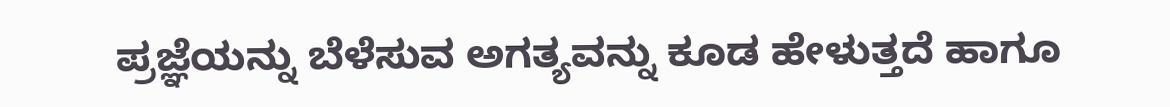ಪ್ರಜ್ಞೆಯನ್ನು ಬೆಳೆಸುವ ಅಗತ್ಯವನ್ನು ಕೂಡ ಹೇಳುತ್ತದೆ ಹಾಗೂ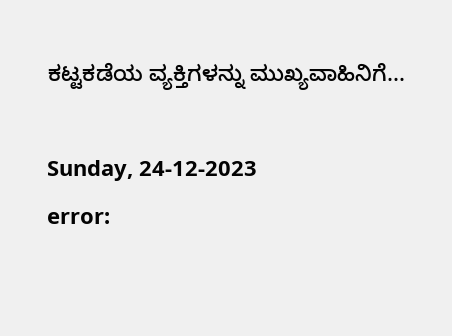ಕಟ್ಟಕಡೆಯ ವ್ಯಕ್ತಿಗಳನ್ನು ಮುಖ್ಯವಾಹಿನಿಗೆ...

Sunday, 24-12-2023
error: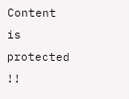Content is protected !!